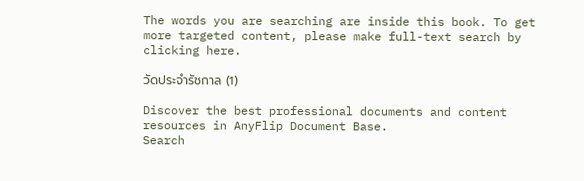The words you are searching are inside this book. To get more targeted content, please make full-text search by clicking here.

วัดประจำรัชกาล (1)

Discover the best professional documents and content resources in AnyFlip Document Base.
Search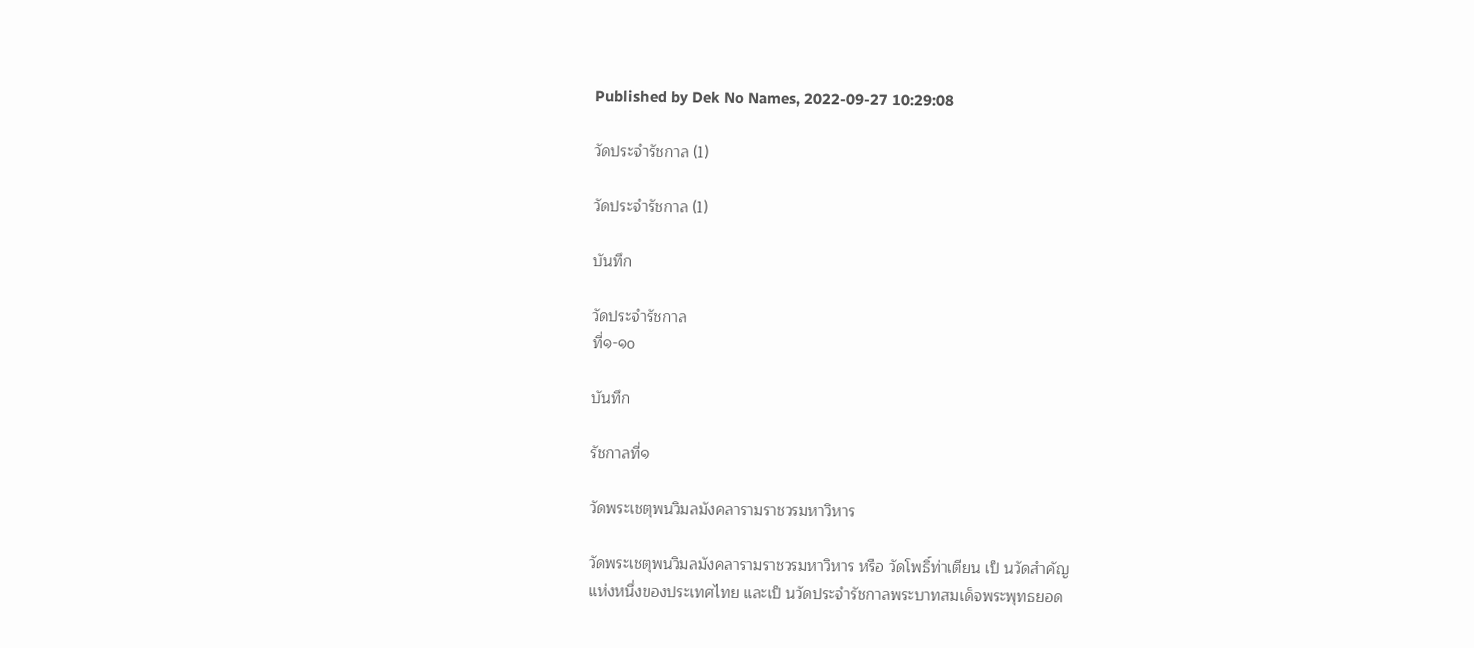Published by Dek No Names, 2022-09-27 10:29:08

วัดประจำรัชกาล (1)

วัดประจำรัชกาล (1)

บันทึก

วัดประจำรัชกาล
ที่๑-๑o

บันทึก

รัชกาลที่๑

วัดพระเชตุพนวิมลมังคลารามราชวรมหาวิหาร

วัดพระเชตุพนวิมลมังคลารามราชวรมหาวิหาร หรือ วัดโพธิ์ท่าเตียน เป็ นวัดสำคัญ
แห่งหนึ่งของประเทศไทย และเป็ นวัดประจำรัชกาลพระบาทสมเด็จพระพุทธยอด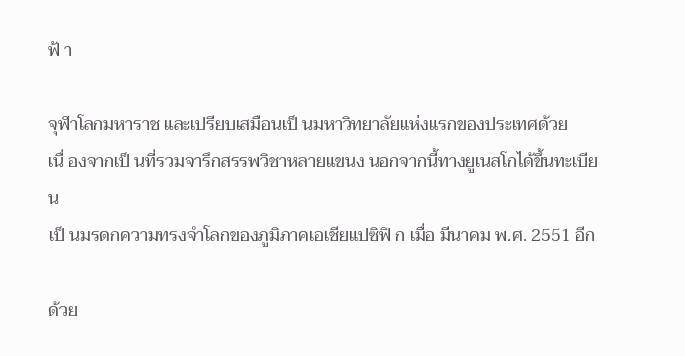ฟ้ า

จุฬาโลกมหาราช และเปรียบเสมือนเป็ นมหาวิทยาลัยแห่งแรกของประเทศด้วย
เนื่ องจากเป็ นที่รวมจารึกสรรพวิชาหลายแขนง นอกจากนี้ทางยูเนสโกได้ขึ้นทะเบียน
เป็ นมรดกความทรงจำโลกของภูมิภาคเอเชียแปซิฟิ ก เมื่อ มีนาคม พ.ศ. 2551 อีก

ด้วย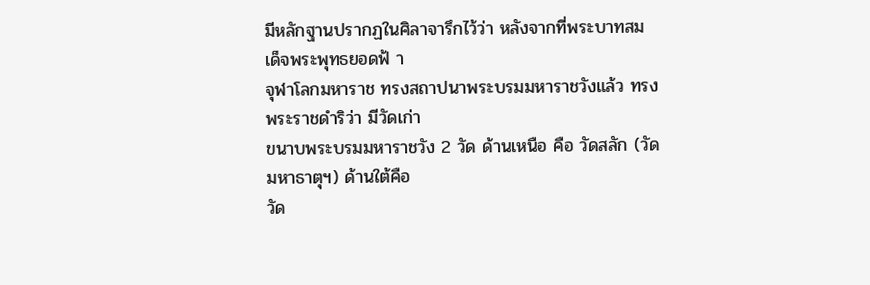มีหลักฐานปรากฏในศิลาจารึกไว้ว่า หลังจากที่พระบาทสมเด็จพระพุทธยอดฟ้ า
จุฬาโลกมหาราช ทรงสถาปนาพระบรมมหาราชวังแล้ว ทรงพระราชดำริว่า มีวัดเก่า
ขนาบพระบรมมหาราชวัง 2 วัด ด้านเหนือ คือ วัดสลัก (วัดมหาธาตุฯ) ด้านใต้คือ
วัด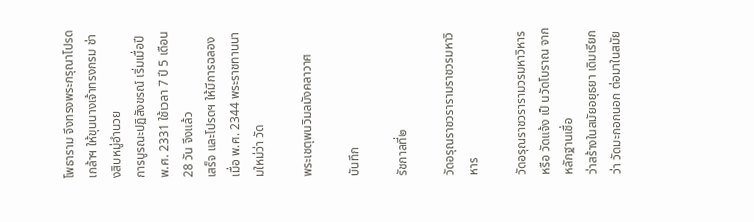โพธาราม จึงทรงพระกรุณาโปรดเกล้าฯ ให้ขุนนางเจ้าทรงกรม ช่างสิบหมู่อำนวย
การบูรณะปฏิสังขรณ์ เริ่มเมื่อปี พ.ศ. 2331 ใช้เวลา 7 ปี 5 เดือน 28 วัน จึงแล้ว
เสร็จ และโปรดฯ ให้มีการฉลองเมื่อ พ.ศ. 2344 พระราชทานนามใหม่ว่า วัด

พระเชตุพนวิมลมังคลาวาศ

บันทึก

รัชกาลที่๒

วัดอรุณราชวรารามราชวรมหาวิหาร

วัดอรุณราชวรารามวรมหาวิหาร หรือ วัดแจ้ง เป็ นวัดโบราณ จากหลักฐานเชื่อ
ว่าสร้างในสมัยอยุธยา เดิมเรียกว่า วัดมะกอกนอก ต่อมาในสมัย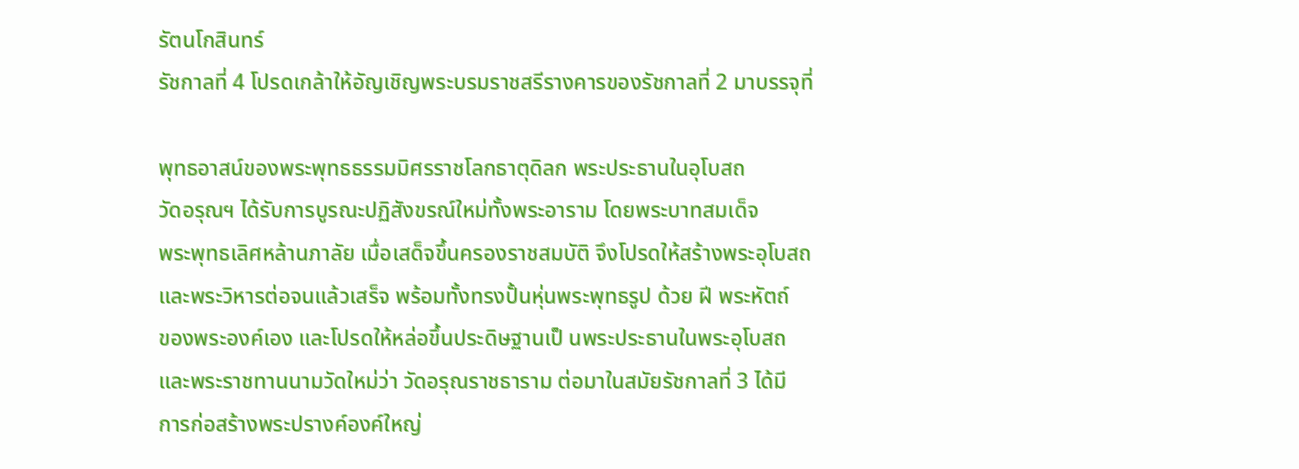รัตนโกสินทร์
รัชกาลที่ 4 โปรดเกล้าให้อัญเชิญพระบรมราชสรีรางคารของรัชกาลที่ 2 มาบรรจุที่

พุทธอาสน์ของพระพุทธธรรมมิศรราชโลกธาตุดิลก พระประธานในอุโบสถ
วัดอรุณฯ ได้รับการบูรณะปฏิสังขรณ์ใหม่ทั้งพระอาราม โดยพระบาทสมเด็จ
พระพุทธเลิศหล้านภาลัย เมื่อเสด็จขึ้นครองราชสมบัติ จึงโปรดให้สร้างพระอุโบสถ
และพระวิหารต่อจนแล้วเสร็จ พร้อมทั้งทรงปั้นหุ่นพระพุทธรูป ด้วย ฝี พระหัตถ์
ของพระองค์เอง และโปรดให้หล่อขึ้นประดิษฐานเป็ นพระประธานในพระอุโบสถ
และพระราชทานนามวัดใหม่ว่า วัดอรุณราชธาราม ต่อมาในสมัยรัชกาลที่ 3 ได้มี
การก่อสร้างพระปรางค์องค์ใหญ่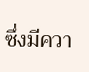ซึ่งมีควา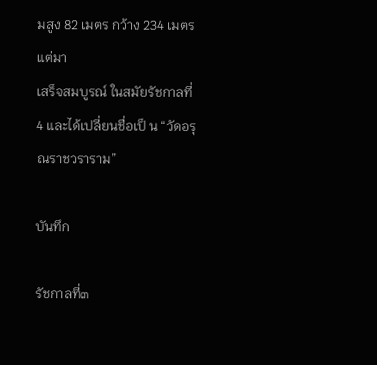มสูง 82 เมตร กว้าง 234 เมตร แต่มา
เสร็จสมบูรณ์ ในสมัยรัชกาลที่ 4 และได้เปลี่ยนชื่อเป็ น “วัดอรุณราชวราราม”

บันทึก

รัชกาลที่๓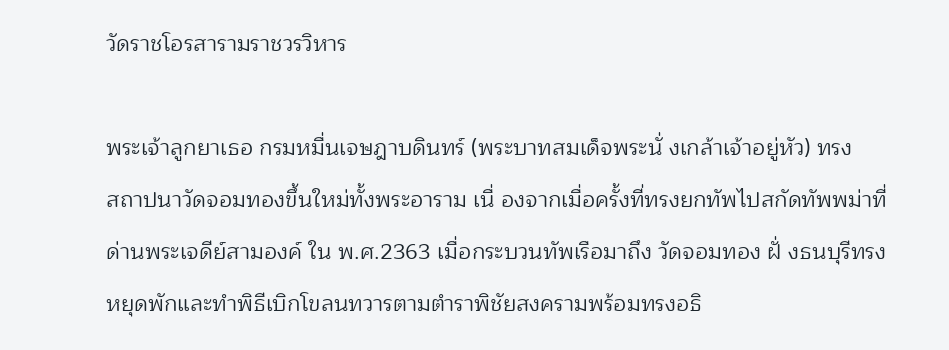วัดราชโอรสารามราชวรวิหาร

พระเจ้าลูกยาเธอ กรมหมื่นเจษฎาบดินทร์ (พระบาทสมเด็จพระนั่ งเกล้าเจ้าอยู่หัว) ทรง
สถาปนาวัดจอมทองขึ้นใหม่ทั้งพระอาราม เนื่ องจากเมื่อครั้งที่ทรงยกทัพไปสกัดทัพพม่าที่
ด่านพระเจดีย์สามองค์ ใน พ.ศ.2363 เมื่อกระบวนทัพเรือมาถึง วัดจอมทอง ฝั่ งธนบุรีทรง
หยุดพักและทำพิธีเบิกโขลนทวารตามตำราพิชัยสงครามพร้อมทรงอธิ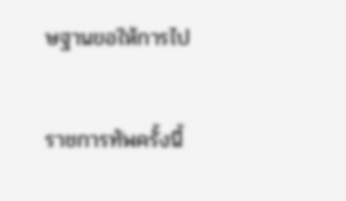ษฐานขอให้การไป

ราชการทัพครั้งนี้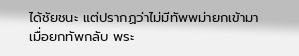ได้ชัยชนะ แต่ปรากฏว่าไม่มีทัพพม่ายกเข้ามา
เมื่อยกทัพกลับ พระ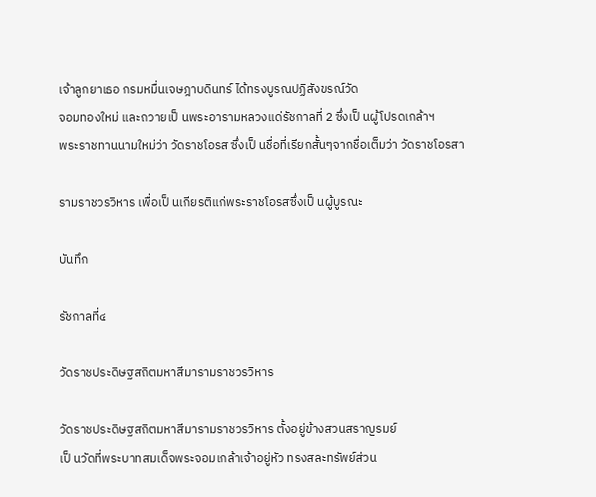เจ้าลูกยาเธอ กรมหมื่นเจษฎาบดินทร์ ได้ทรงบูรณปฏิสังขรณ์วัด
จอมทองใหม่ และถวายเป็ นพระอารามหลวงแด่รัชกาลที่ 2 ซึ่งเป็ นผู้โปรดเกล้าฯ
พระราชทานนามใหม่ว่า วัดราชโอรส ซึ่งเป็ นชื่อที่เรียกสั้นๆจากชื่อเต็มว่า วัดราชโอรสา

รามราชวรวิหาร เพื่อเป็ นเกียรติแก่พระราชโอรสซึ่งเป็ นผู้บูรณะ

บันทึก

รัชกาลที่๔

วัดราชประดิษฐสถิตมหาสีมารามราชวรวิหาร

วัดราชประดิษฐสถิตมหาสีมารามราชวรวิหาร ตั้งอยู่ข้างสวนสราญรมย์
เป็ นวัดที่พระบาทสมเด็จพระจอมเกล้าเจ้าอยู่หัว ทรงสละทรัพย์ส่วน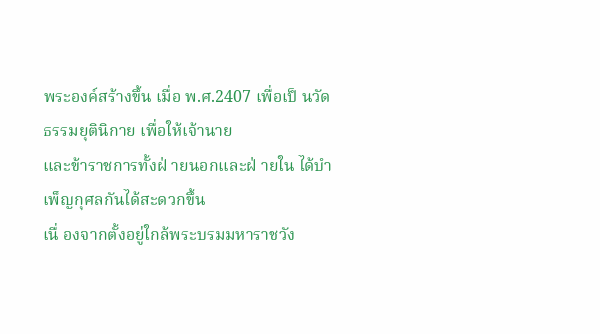พระองค์สร้างขึ้น เมื่อ พ.ศ.2407 เพื่อเป็ นวัดธรรมยุตินิกาย เพื่อให้เจ้านาย
และข้าราชการทั้งฝ่ ายนอกและฝ่ ายใน ได้บำเพ็ญกุศลกันได้สะดวกขึ้น
เนื่ องจากตั้งอยู่ใกล้พระบรมมหาราชวัง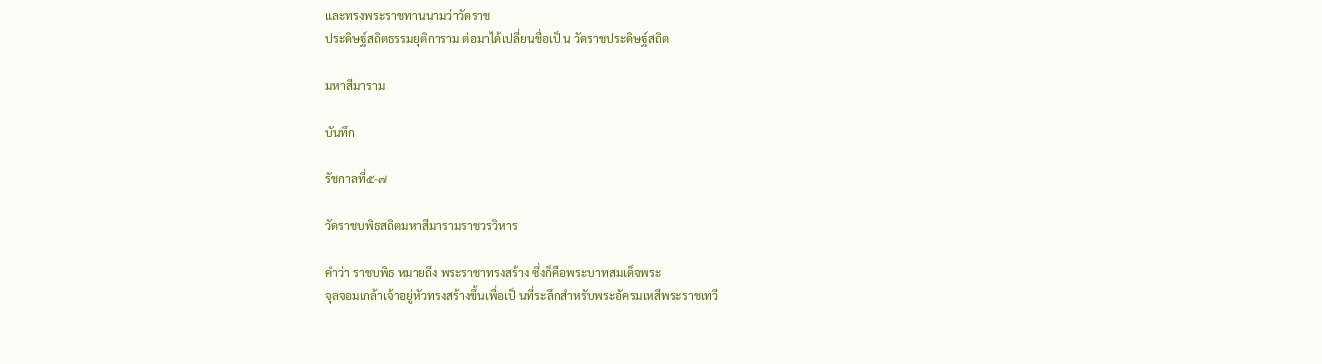และทรงพระราชทานนามว่าวัดราช
ประดิษฐ์สถิตธรรมยุติการาม ต่อมาได้เปลี่ยนชื่อเป็ น วัดราชประดิษฐ์สถิต

มหาสีมาราม

บันทึก

รัชกาลที่๕-๗

วัดราชบพิธสถิตมหาสีมารามราชวรวิหาร

คำว่า ราชบพิธ หมายถึง พระราชาทรงสร้าง ซึ่งก็คือพระบาทสมเด็จพระ
จุลจอมเกล้าเจ้าอยู่หัวทรงสร้างขึ้นเพื่อเป็ นที่ระลึกสำหรับพระอัครมเหสีพระราชเทวี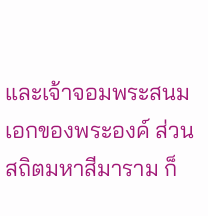และเจ้าจอมพระสนมเอกของพระองค์ ส่วน สถิตมหาสีมาราม ก็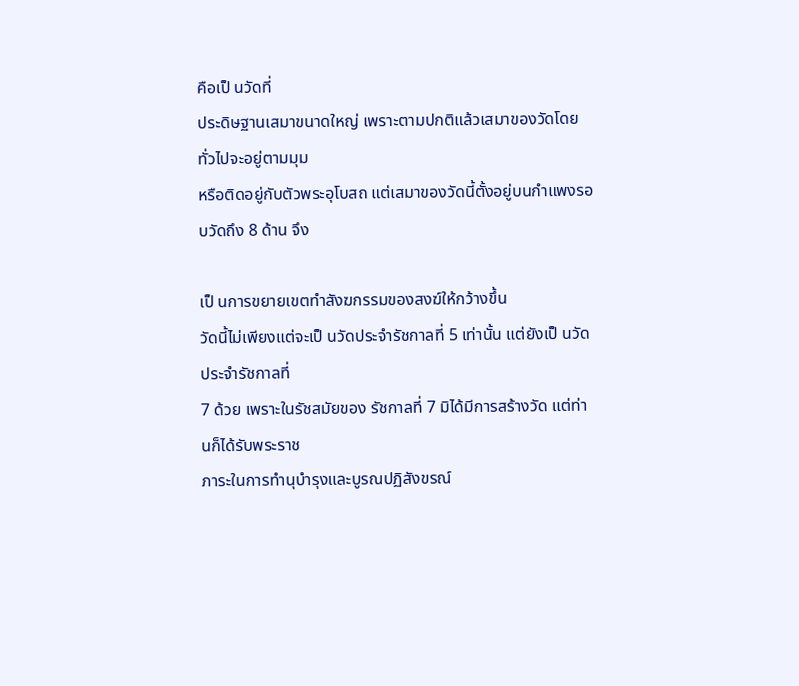คือเป็ นวัดที่
ประดิษฐานเสมาขนาดใหญ่ เพราะตามปกติแล้วเสมาของวัดโดยทั่วไปจะอยู่ตามมุม
หรือติดอยู่กับตัวพระอุโบสถ แต่เสมาของวัดนี้ตั้งอยู่บนกำแพงรอบวัดถึง 8 ด้าน จึง

เป็ นการขยายเขตทำสังฆกรรมของสงฆ์ให้กว้างขึ้น
วัดนี้ไม่เพียงแต่จะเป็ นวัดประจำรัชกาลที่ 5 เท่านั้น แต่ยังเป็ นวัดประจำรัชกาลที่
7 ด้วย เพราะในรัชสมัยของ รัชกาลที่ 7 มิได้มีการสร้างวัด แต่ท่านก็ได้รับพระราช
ภาระในการทำนุบำรุงและบูรณปฏิสังขรณ์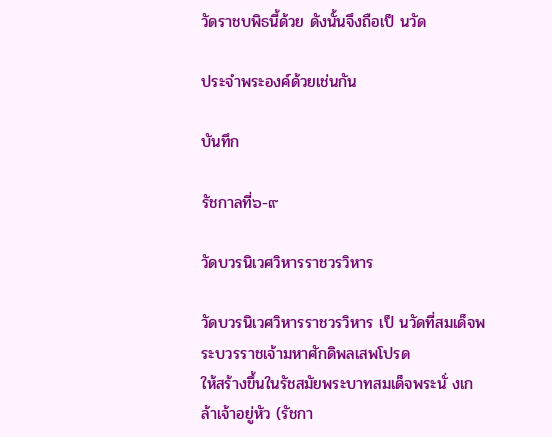วัดราชบพิธนี้ด้วย ดังนั้นจึงถือเป็ นวัด

ประจำพระองค์ด้วยเช่นกัน

บันทึก

รัชกาลที่๖-๙

วัดบวรนิเวศวิหารราชวรวิหาร

วัดบวรนิเวศวิหารราชวรวิหาร เป็ นวัดที่สมเด็จพระบวรราชเจ้ามหาศักดิพลเสพโปรด
ให้สร้างขึ้นในรัชสมัยพระบาทสมเด็จพระนั่ งเกล้าเจ้าอยู่หัว (รัชกา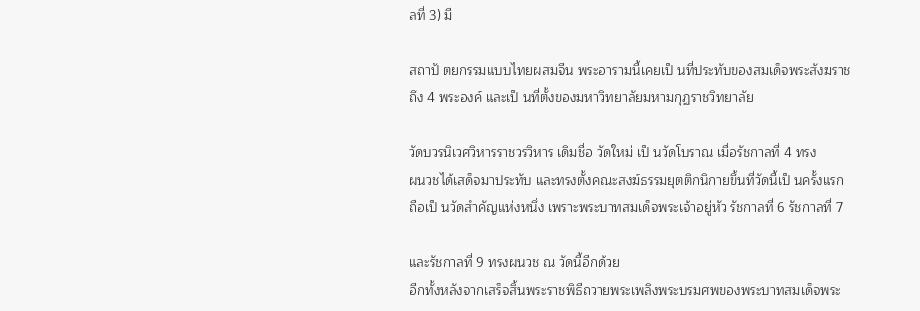ลที่ 3) มี

สถาปั ตยกรรมแบบไทยผสมจีน พระอารามนี้เคยเป็ นที่ประทับของสมเด็จพระสังฆราช
ถึง 4 พระองค์ และเป็ นที่ตั้งของมหาวิทยาลัยมหามกุฏราชวิทยาลัย

วัดบวรนิเวศวิหารราชวรวิหาร เดิมชื่อ วัดใหม่ เป็ นวัดโบราณ เมื่อรัชกาลที่ 4 ทรง
ผนวชได้เสด็จมาประทับ และทรงตั้งคณะสงฆ์ธรรมยุตติกนิกายขึ้นที่วัดนี้เป็ นครั้งแรก
ถือเป็ นวัดสำคัญแห่งหนึ่ง เพราะพระบาทสมเด็จพระเจ้าอยู่หัว รัชกาลที่ 6 รัชกาลที่ 7

และรัชกาลที่ 9 ทรงผนวช ณ วัดนี้อีกด้วย
อีกทั้งหลังจากเสร็จสิ้นพระราชพิธีถวายพระเพลิงพระบรมศพของพระบาทสมเด็จพระ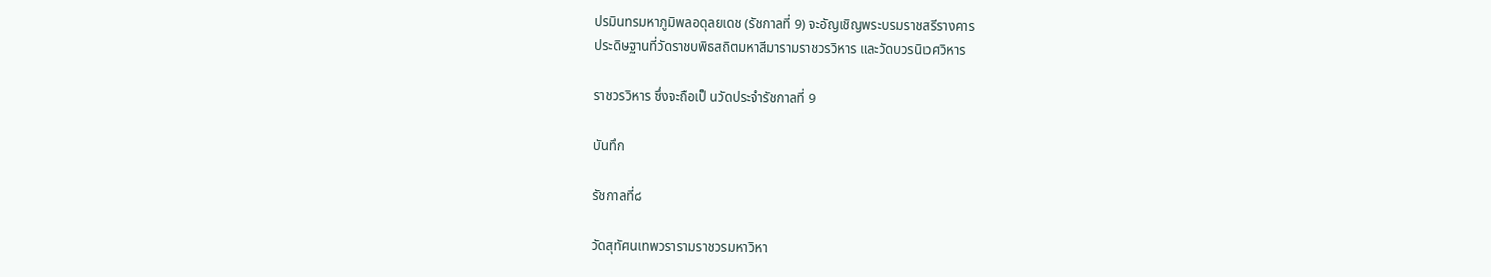ปรมินทรมหาภูมิพลอดุลยเดช (รัชกาลที่ 9) จะอัญเชิญพระบรมราชสรีรางคาร
ประดิษฐานที่วัดราชบพิธสถิตมหาสีมารามราชวรวิหาร และวัดบวรนิเวศวิหาร

ราชวรวิหาร ซึ่งจะถือเป็ นวัดประจำรัชกาลที่ 9

บันทึก

รัชกาลที่๘

วัดสุทัศนเทพวรารามราชวรมหาวิหา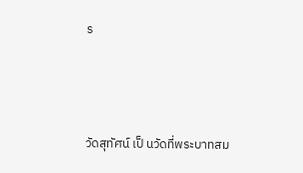ร



วัดสุทัศน์ เป็ นวัดที่พระบาทสม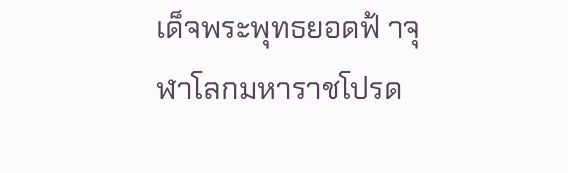เด็จพระพุทธยอดฟ้ าจุฬาโลกมหาราชโปรด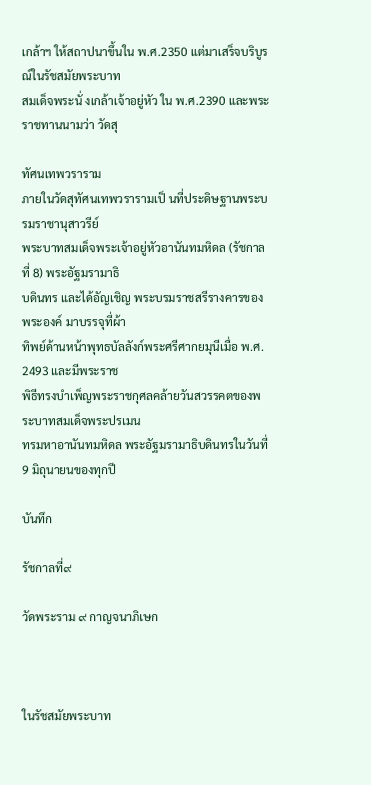เกล้าฯ ให้สถาปนาขึ้นใน พ.ศ.2350 แต่มาเสร็จบริบูรณ์ในรัชสมัยพระบาท
สมเด็จพระนั่ งเกล้าเจ้าอยู่หัว ใน พ.ศ.2390 และพระราชทานนามว่า วัดสุ

ทัศนเทพวราราม
ภายในวัดสุทัศนเทพวรารามเป็ นที่ประดิษฐานพระบรมราชานุสาวรีย์
พระบาทสมเด็จพระเจ้าอยู่หัวอานันทมหิดล (รัชกาลที่ 8) พระอัฐมรามาธิ
บดินทร และได้อัญเชิญ พระบรมราชสรีรางคารของพระองค์ มาบรรจุที่ผ้า
ทิพย์ด้านหน้าพุทธบัลลังก์พระศรีศากยมุนีเมื่อ พ.ศ. 2493 และมีพระราช
พิธีทรงบำเพ็ญพระราชกุศลคล้ายวันสวรรคตของพระบาทสมเด็จพระปรเมน
ทรมหาอานันทมหิดล พระอัฐมรามาธิบดินทรในวันที่ 9 มิถุนายนของทุกปี

บันทึก

รัชกาลที่๙

วัดพระราม ๙ กาญจนาภิเษก



ในรัชสมัยพระบาท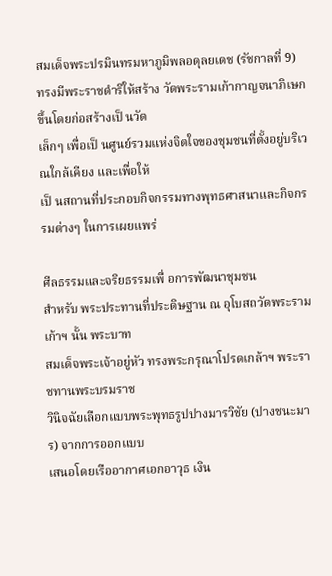สมเด็จพระปรมินทรมหาภูมิพลอดุลยเดช (รัชกาลที่ 9)
ทรงมีพระราชดำริให้สร้าง วัดพระรามเก้ากาญจนาภิเษก ขึ้นโดยก่อสร้างเป็ นวัด
เล็กๆ เพื่อเป็ นศูนย์รวมแห่งจิตใจของชุมชนที่ตั้งอยู่บริเวณใกล้เคียง และเพื่อให้
เป็ นสถานที่ประกอบกิจกรรมทางพุทธศาสนาและกิจกรรมต่างๆ ในการเผยแพร่

ศีลธรรมและจริยธรรมเพื่ อการพัฒนาชุมชน
สำหรับ พระประทานที่ประดิษฐาน ณ อุโบสถวัดพระรามเก้าฯ นั้น พระบาท
สมเด็จพระเจ้าอยู่หัว ทรงพระกรุณาโปรดเกล้าฯ พระราชทานพระบรมราช
วินิจฉัยเลือกแบบพระพุทธรูปปางมารวิชัย (ปางชนะมาร) จากการออกแบบ
เสนอโดยเรืออากาศเอกอาวุธ เงิน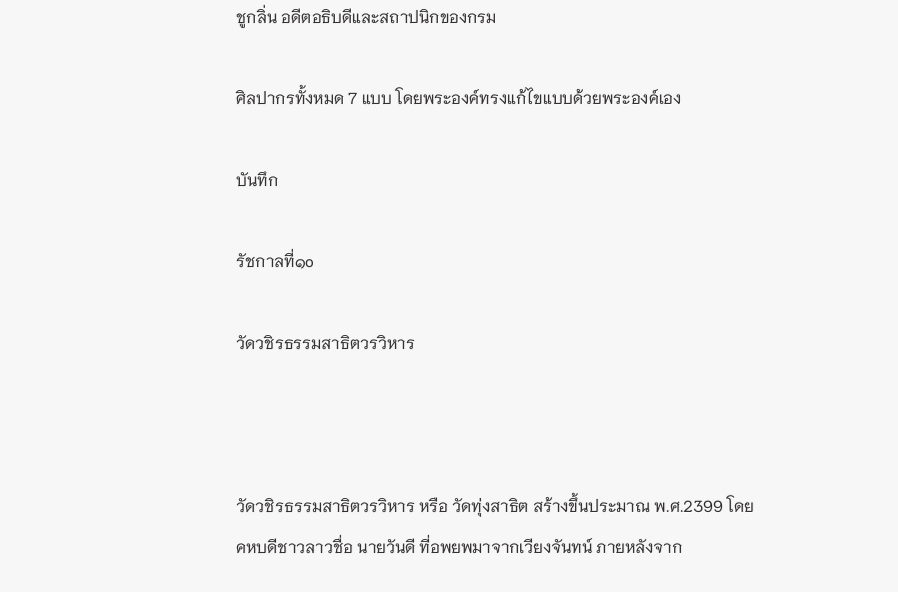ชูกลิ่น อดีตอธิบดีและสถาปนิกของกรม

ศิลปากรทั้งหมด 7 แบบ โดยพระองค์ทรงแก้ไขแบบด้วยพระองค์เอง

บันทึก

รัชกาลที่๑o

วัดวชิรธรรมสาธิตวรวิหาร



วัดวชิรธรรมสาธิตวรวิหาร หรือ วัดทุ่งสาธิต สร้างขึ้นประมาณ พ.ศ.2399 โดย
คหบดีชาวลาวชื่อ นายวันดี ที่อพยพมาจากเวียงจันทน์ ภายหลังจาก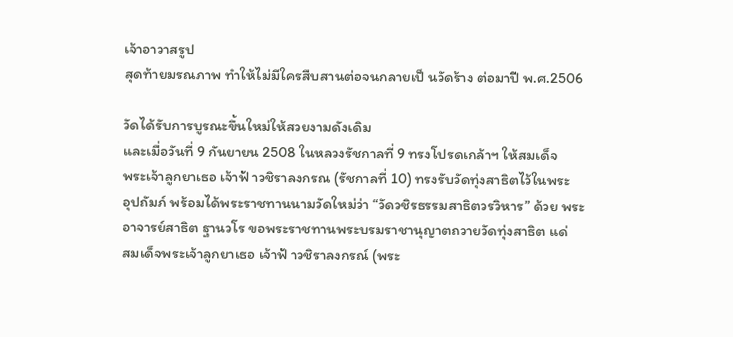เจ้าอาวาสรูป
สุดท้ายมรณภาพ ทำให้ไม่มีใครสืบสานต่อจนกลายเป็ นวัดร้าง ต่อมาปี พ.ศ.2506

วัดได้รับการบูรณะขึ้นใหม่ให้สวยงามดังเดิม
และเมื่อวันที่ 9 กันยายน 2508 ในหลวงรัชกาลที่ 9 ทรงโปรดเกล้าฯ ให้สมเด็จ
พระเจ้าลูกยาเธอ เจ้าฟ้ าวชิราลงกรณ (รัชกาลที่ 10) ทรงรับวัดทุ่งสาธิตไว้ในพระ
อุปถัมภ์ พร้อมได้พระราชทานนามวัดใหม่ว่า “วัดวชิรธรรมสาธิตวรวิหาร” ด้วย พระ
อาจารย์สาธิต ฐานวโร ขอพระราชทานพระบรมราชานุญาตถวายวัดทุ่งสาธิต แด่
สมเด็จพระเจ้าลูกยาเธอ เจ้าฟ้ าวชิราลงกรณ์ (พระ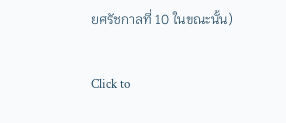ยศรัชกาลที่ 10 ในขณะนั้น)


Click to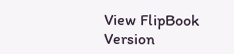View FlipBook Version